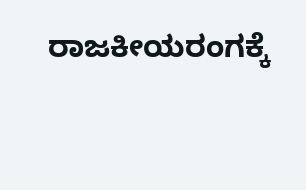ರಾಜಕೀಯರಂಗಕ್ಕೆ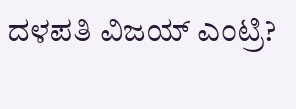ದಳಪತಿ ವಿಜಯ್ ಎಂಟ್ರಿ?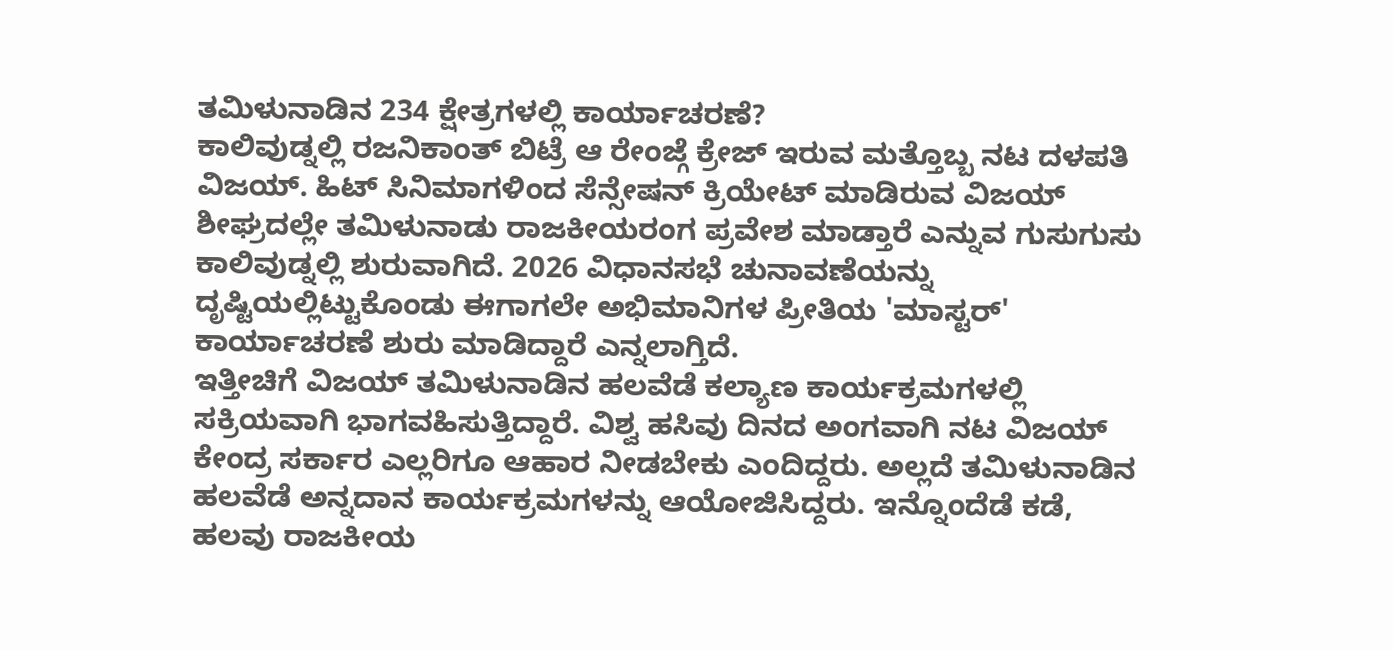ತಮಿಳುನಾಡಿನ 234 ಕ್ಷೇತ್ರಗಳಲ್ಲಿ ಕಾರ್ಯಾಚರಣೆ?
ಕಾಲಿವುಡ್ನಲ್ಲಿ ರಜನಿಕಾಂತ್ ಬಿಟ್ರೆ ಆ ರೇಂಜ್ಗೆ ಕ್ರೇಜ್ ಇರುವ ಮತ್ತೊಬ್ಬ ನಟ ದಳಪತಿ ವಿಜಯ್. ಹಿಟ್ ಸಿನಿಮಾಗಳಿಂದ ಸೆನ್ಸೇಷನ್ ಕ್ರಿಯೇಟ್ ಮಾಡಿರುವ ವಿಜಯ್ ಶೀಘ್ರದಲ್ಲೇ ತಮಿಳುನಾಡು ರಾಜಕೀಯರಂಗ ಪ್ರವೇಶ ಮಾಡ್ತಾರೆ ಎನ್ನುವ ಗುಸುಗುಸು ಕಾಲಿವುಡ್ನಲ್ಲಿ ಶುರುವಾಗಿದೆ. 2026 ವಿಧಾನಸಭೆ ಚುನಾವಣೆಯನ್ನು ದೃಷ್ಟಿಯಲ್ಲಿಟ್ಟುಕೊಂಡು ಈಗಾಗಲೇ ಅಭಿಮಾನಿಗಳ ಪ್ರೀತಿಯ 'ಮಾಸ್ಟರ್' ಕಾರ್ಯಾಚರಣೆ ಶುರು ಮಾಡಿದ್ದಾರೆ ಎನ್ನಲಾಗ್ತಿದೆ.
ಇತ್ತೀಚಿಗೆ ವಿಜಯ್ ತಮಿಳುನಾಡಿನ ಹಲವೆಡೆ ಕಲ್ಯಾಣ ಕಾರ್ಯಕ್ರಮಗಳಲ್ಲಿ ಸಕ್ರಿಯವಾಗಿ ಭಾಗವಹಿಸುತ್ತಿದ್ದಾರೆ. ವಿಶ್ವ ಹಸಿವು ದಿನದ ಅಂಗವಾಗಿ ನಟ ವಿಜಯ್ ಕೇಂದ್ರ ಸರ್ಕಾರ ಎಲ್ಲರಿಗೂ ಆಹಾರ ನೀಡಬೇಕು ಎಂದಿದ್ದರು. ಅಲ್ಲದೆ ತಮಿಳುನಾಡಿನ ಹಲವೆಡೆ ಅನ್ನದಾನ ಕಾರ್ಯಕ್ರಮಗಳನ್ನು ಆಯೋಜಿಸಿದ್ದರು. ಇನ್ನೊಂದೆಡೆ ಕಡೆ, ಹಲವು ರಾಜಕೀಯ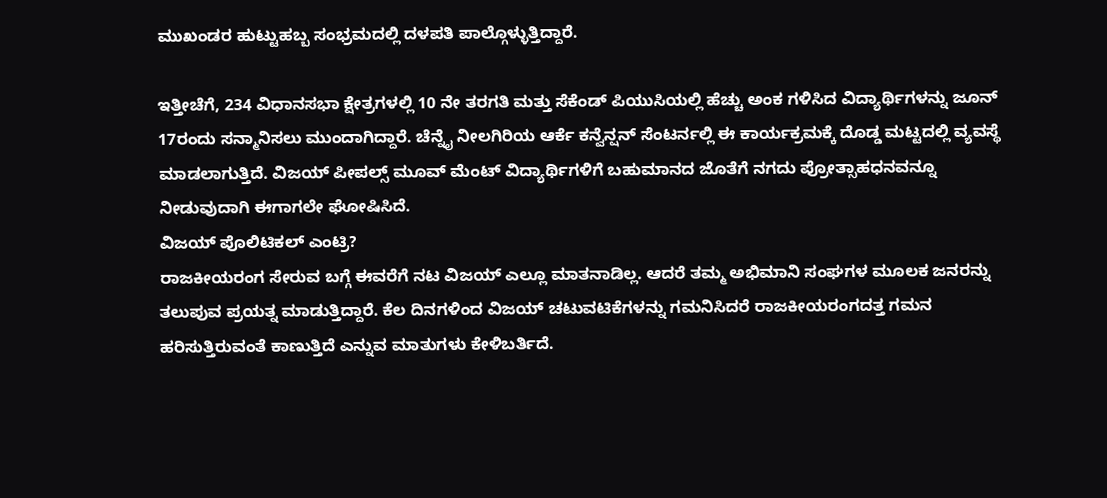ಮುಖಂಡರ ಹುಟ್ಟುಹಬ್ಬ ಸಂಭ್ರಮದಲ್ಲಿ ದಳಪತಿ ಪಾಲ್ಗೊಳ್ಳುತ್ತಿದ್ದಾರೆ.

ಇತ್ತೀಚೆಗೆ, 234 ವಿಧಾನಸಭಾ ಕ್ಷೇತ್ರಗಳಲ್ಲಿ 10 ನೇ ತರಗತಿ ಮತ್ತು ಸೆಕೆಂಡ್ ಪಿಯುಸಿಯಲ್ಲಿ ಹೆಚ್ಚು ಅಂಕ ಗಳಿಸಿದ ವಿದ್ಯಾರ್ಥಿಗಳನ್ನು ಜೂನ್ 17ರಂದು ಸನ್ಮಾನಿಸಲು ಮುಂದಾಗಿದ್ದಾರೆ. ಚೆನ್ನೈ ನೀಲಗಿರಿಯ ಆರ್ಕೆ ಕನ್ವೆನ್ಷನ್ ಸೆಂಟರ್ನಲ್ಲಿ ಈ ಕಾರ್ಯಕ್ರಮಕ್ಕೆ ದೊಡ್ಡ ಮಟ್ಟದಲ್ಲಿ ವ್ಯವಸ್ಥೆ ಮಾಡಲಾಗುತ್ತಿದೆ. ವಿಜಯ್ ಪೀಪಲ್ಸ್ ಮೂವ್ ಮೆಂಟ್ ವಿದ್ಯಾರ್ಥಿಗಳಿಗೆ ಬಹುಮಾನದ ಜೊತೆಗೆ ನಗದು ಪ್ರೋತ್ಸಾಹಧನವನ್ನೂ ನೀಡುವುದಾಗಿ ಈಗಾಗಲೇ ಘೋಷಿಸಿದೆ.
ವಿಜಯ್ ಪೊಲಿಟಿಕಲ್ ಎಂಟ್ರಿ?
ರಾಜಕೀಯರಂಗ ಸೇರುವ ಬಗ್ಗೆ ಈವರೆಗೆ ನಟ ವಿಜಯ್ ಎಲ್ಲೂ ಮಾತನಾಡಿಲ್ಲ. ಆದರೆ ತಮ್ಮ ಅಭಿಮಾನಿ ಸಂಘಗಳ ಮೂಲಕ ಜನರನ್ನು ತಲುಪುವ ಪ್ರಯತ್ನ ಮಾಡುತ್ತಿದ್ದಾರೆ. ಕೆಲ ದಿನಗಳಿಂದ ವಿಜಯ್ ಚಟುವಟಿಕೆಗಳನ್ನು ಗಮನಿಸಿದರೆ ರಾಜಕೀಯರಂಗದತ್ತ ಗಮನ ಹರಿಸುತ್ತಿರುವಂತೆ ಕಾಣುತ್ತಿದೆ ಎನ್ನುವ ಮಾತುಗಳು ಕೇಳಿಬರ್ತಿದೆ.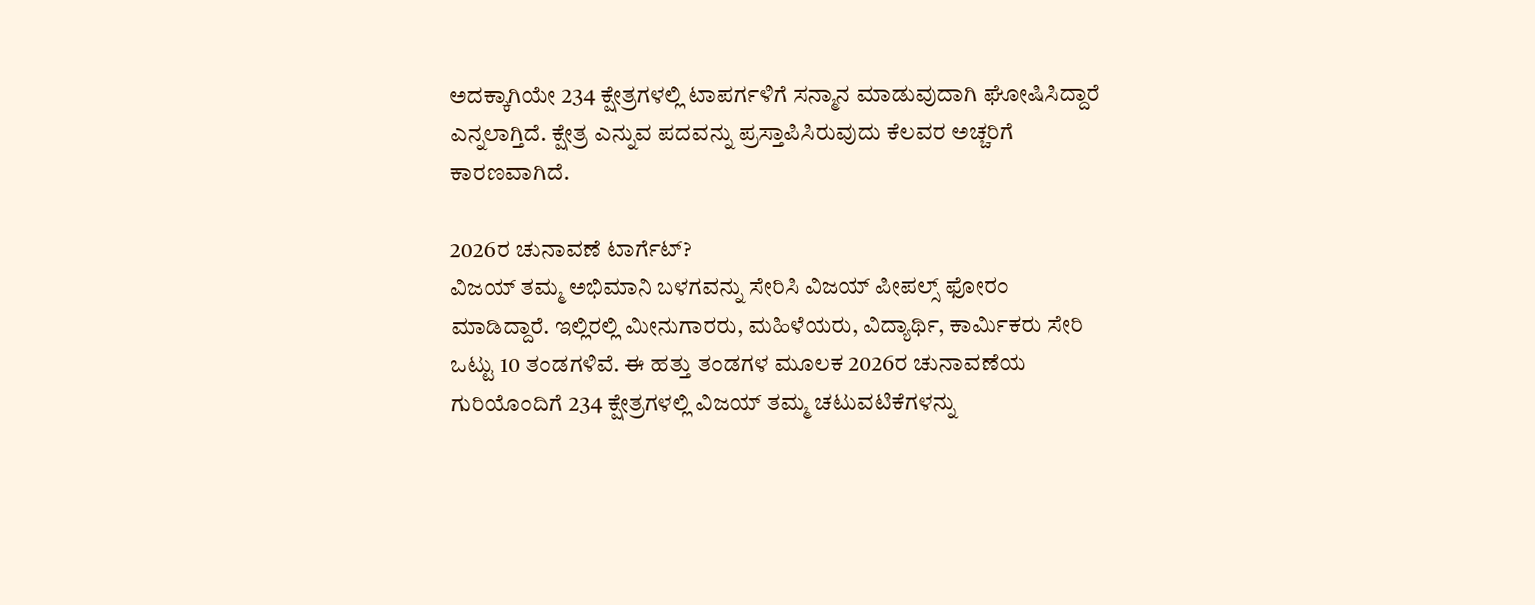ಅದಕ್ಕಾಗಿಯೇ 234 ಕ್ಷೇತ್ರಗಳಲ್ಲಿ ಟಾಪರ್ಗಳಿಗೆ ಸನ್ಮಾನ ಮಾಡುವುದಾಗಿ ಘೋಷಿಸಿದ್ದಾರೆ ಎನ್ನಲಾಗ್ತಿದೆ. ಕ್ಷೇತ್ರ ಎನ್ನುವ ಪದವನ್ನು ಪ್ರಸ್ತಾಪಿಸಿರುವುದು ಕೆಲವರ ಅಚ್ಚರಿಗೆ ಕಾರಣವಾಗಿದೆ.

2026ರ ಚುನಾವಣೆ ಟಾರ್ಗೆಟ್?
ವಿಜಯ್ ತಮ್ಮ ಅಭಿಮಾನಿ ಬಳಗವನ್ನು ಸೇರಿಸಿ ವಿಜಯ್ ಪೀಪಲ್ಸ್ ಫೋರಂ ಮಾಡಿದ್ದಾರೆ. ಇಲ್ಲಿರಲ್ಲಿ ಮೀನುಗಾರರು, ಮಹಿಳೆಯರು, ವಿದ್ಯಾರ್ಥಿ, ಕಾರ್ಮಿಕರು ಸೇರಿ ಒಟ್ಟು 10 ತಂಡಗಳಿವೆ. ಈ ಹತ್ತು ತಂಡಗಳ ಮೂಲಕ 2026ರ ಚುನಾವಣೆಯ ಗುರಿಯೊಂದಿಗೆ 234 ಕ್ಷೇತ್ರಗಳಲ್ಲಿ ವಿಜಯ್ ತಮ್ಮ ಚಟುವಟಿಕೆಗಳನ್ನು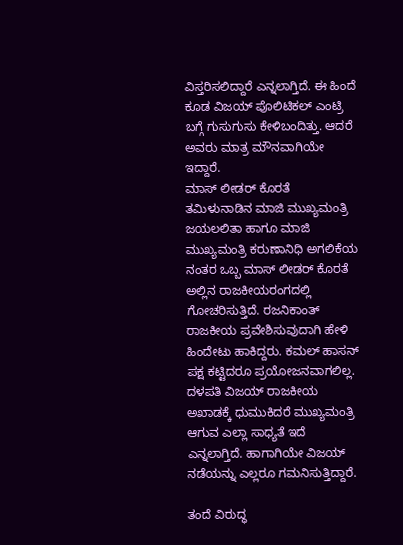ವಿಸ್ತರಿಸಲಿದ್ದಾರೆ ಎನ್ನಲಾಗ್ತಿದೆ. ಈ ಹಿಂದೆ ಕೂಡ ವಿಜಯ್ ಪೊಲಿಟಿಕಲ್ ಎಂಟ್ರಿ ಬಗ್ಗೆ ಗುಸುಗುಸು ಕೇಳಿಬಂದಿತ್ತು. ಆದರೆ ಅವರು ಮಾತ್ರ ಮೌನವಾಗಿಯೇ ಇದ್ದಾರೆ.
ಮಾಸ್ ಲೀಡರ್ ಕೊರತೆ
ತಮಿಳುನಾಡಿನ ಮಾಜಿ ಮುಖ್ಯಮಂತ್ರಿ ಜಯಲಲಿತಾ ಹಾಗೂ ಮಾಜಿ ಮುಖ್ಯಮಂತ್ರಿ ಕರುಣಾನಿಧಿ ಅಗಲಿಕೆಯ ನಂತರ ಒಬ್ಬ ಮಾಸ್ ಲೀಡರ್ ಕೊರತೆ ಅಲ್ಲಿನ ರಾಜಕೀಯರಂಗದಲ್ಲಿ ಗೋಚರಿಸುತ್ತಿದೆ. ರಜನಿಕಾಂತ್ ರಾಜಕೀಯ ಪ್ರವೇಶಿಸುವುದಾಗಿ ಹೇಳಿ ಹಿಂದೇಟು ಹಾಕಿದ್ದರು. ಕಮಲ್ ಹಾಸನ್ ಪಕ್ಷ ಕಟ್ಟಿದರೂ ಪ್ರಯೋಜನವಾಗಲಿಲ್ಲ. ದಳಪತಿ ವಿಜಯ್ ರಾಜಕೀಯ ಅಖಾಡಕ್ಕೆ ಧುಮುಕಿದರೆ ಮುಖ್ಯಮಂತ್ರಿ ಆಗುವ ಎಲ್ಲಾ ಸಾಧ್ಯತೆ ಇದೆ ಎನ್ನಲಾಗ್ತಿದೆ. ಹಾಗಾಗಿಯೇ ವಿಜಯ್ ನಡೆಯನ್ನು ಎಲ್ಲರೂ ಗಮನಿಸುತ್ತಿದ್ದಾರೆ.

ತಂದೆ ವಿರುದ್ಧ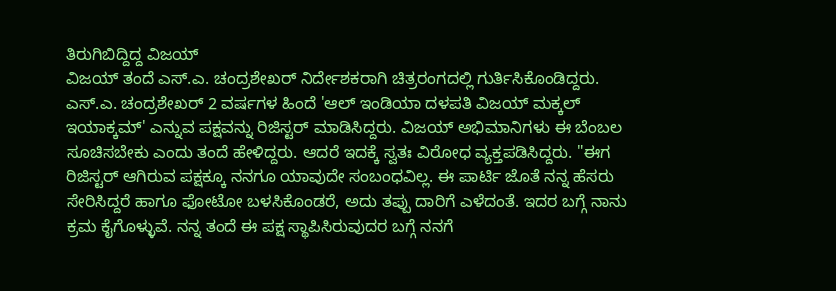ತಿರುಗಿಬಿದ್ದಿದ್ದ ವಿಜಯ್
ವಿಜಯ್ ತಂದೆ ಎಸ್.ಎ. ಚಂದ್ರಶೇಖರ್ ನಿರ್ದೇಶಕರಾಗಿ ಚಿತ್ರರಂಗದಲ್ಲಿ ಗುರ್ತಿಸಿಕೊಂಡಿದ್ದರು. ಎಸ್.ಎ. ಚಂದ್ರಶೇಖರ್ 2 ವರ್ಷಗಳ ಹಿಂದೆ 'ಆಲ್ ಇಂಡಿಯಾ ದಳಪತಿ ವಿಜಯ್ ಮಕ್ಕಲ್ ಇಯಾಕ್ಕಮ್' ಎನ್ನುವ ಪಕ್ಷವನ್ನು ರಿಜಿಸ್ಟರ್ ಮಾಡಿಸಿದ್ದರು. ವಿಜಯ್ ಅಭಿಮಾನಿಗಳು ಈ ಬೆಂಬಲ ಸೂಚಿಸಬೇಕು ಎಂದು ತಂದೆ ಹೇಳಿದ್ದರು. ಆದರೆ ಇದಕ್ಕೆ ಸ್ವತಃ ವಿರೋಧ ವ್ಯಕ್ತಪಡಿಸಿದ್ದರು. "ಈಗ ರಿಜಿಸ್ಟರ್ ಆಗಿರುವ ಪಕ್ಷಕ್ಕೂ ನನಗೂ ಯಾವುದೇ ಸಂಬಂಧವಿಲ್ಲ. ಈ ಪಾರ್ಟಿ ಜೊತೆ ನನ್ನ ಹೆಸರು ಸೇರಿಸಿದ್ದರೆ ಹಾಗೂ ಫೋಟೋ ಬಳಸಿಕೊಂಡರೆ, ಅದು ತಪ್ಪು ದಾರಿಗೆ ಎಳೆದಂತೆ. ಇದರ ಬಗ್ಗೆ ನಾನು ಕ್ರಮ ಕೈಗೊಳ್ಳುವೆ. ನನ್ನ ತಂದೆ ಈ ಪಕ್ಷ ಸ್ಥಾಪಿಸಿರುವುದರ ಬಗ್ಗೆ ನನಗೆ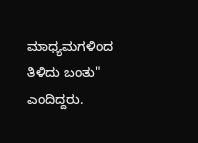ಮಾಧ್ಯಮಗಳಿಂದ ತಿಳಿದು ಬಂತು" ಎಂದಿದ್ದರು.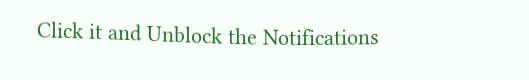Click it and Unblock the Notifications